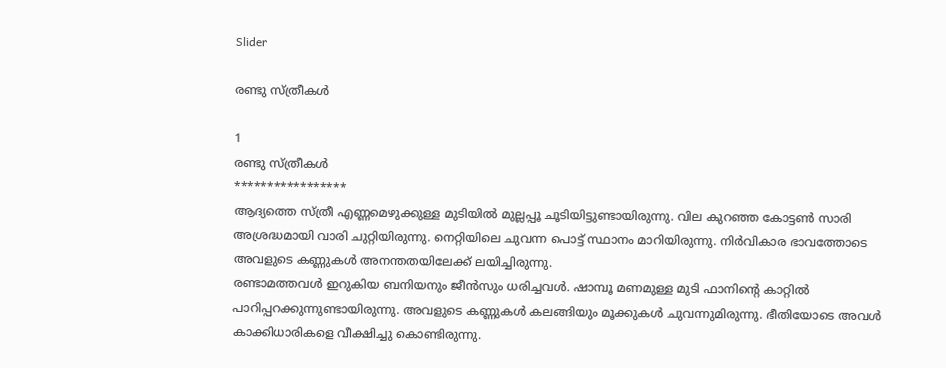Slider

രണ്ടു സ്ത്രീകൾ

1
രണ്ടു സ്ത്രീകൾ
*****************
ആദ്യത്തെ സ്ത്രീ എണ്ണമെഴുക്കുള്ള മുടിയിൽ മുല്ലപ്പൂ ചൂടിയിട്ടുണ്ടായിരുന്നു. വില കുറഞ്ഞ കോട്ടൺ സാരി അശ്രദ്ധമായി വാരി ചുറ്റിയിരുന്നു. നെറ്റിയിലെ ചുവന്ന പൊട്ട് സ്ഥാനം മാറിയിരുന്നു. നിർവികാര ഭാവത്തോടെ അവളുടെ കണ്ണുകൾ അനന്തതയിലേക്ക് ലയിച്ചിരുന്നു.
രണ്ടാമത്തവൾ ഇറുകിയ ബനിയനും ജീൻസും ധരിച്ചവൾ. ഷാമ്പൂ മണമുള്ള മുടി ഫാനിന്റെ കാറ്റിൽ പാറിപ്പറക്കുന്നുണ്ടായിരുന്നു. അവളുടെ കണ്ണുകൾ കലങ്ങിയും മൂക്കുകൾ ചുവന്നുമിരുന്നു. ഭീതിയോടെ അവൾ കാക്കിധാരികളെ വീക്ഷിച്ചു കൊണ്ടിരുന്നു.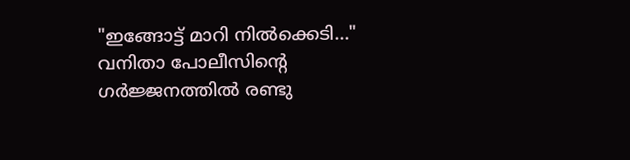"ഇങ്ങോട്ട് മാറി നിൽക്കെടി..." വനിതാ പോലീസിന്റെ ഗർജ്ജനത്തിൽ രണ്ടു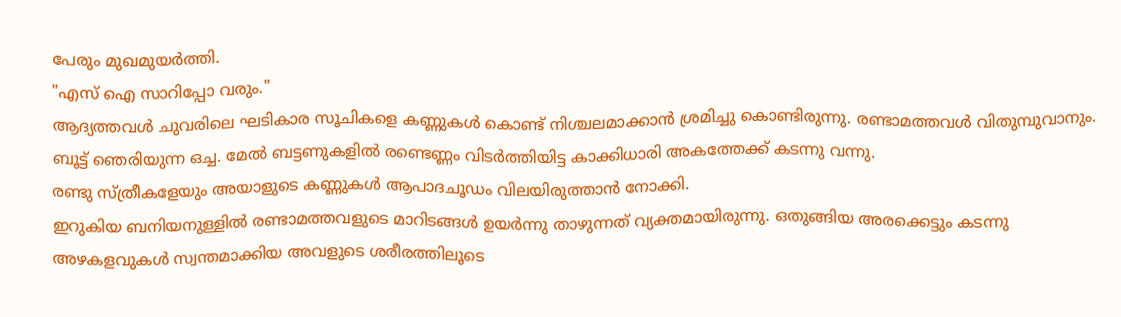പേരും മുഖമുയർത്തി.
"എസ് ഐ സാറിപ്പോ വരും."
ആദ്യത്തവൾ ചുവരിലെ ഘടികാര സൂചികളെ കണ്ണുകൾ കൊണ്ട് നിശ്ചലമാക്കാൻ ശ്രമിച്ചു കൊണ്ടിരുന്നു. രണ്ടാമത്തവൾ വിതുമ്പുവാനും.
ബൂട്ട് ഞെരിയുന്ന ഒച്ച. മേൽ ബട്ടണുകളിൽ രണ്ടെണ്ണം വിടർത്തിയിട്ട കാക്കിധാരി അകത്തേക്ക് കടന്നു വന്നു.
രണ്ടു സ്ത്രീകളേയും അയാളുടെ കണ്ണുകൾ ആപാദചൂഡം വിലയിരുത്താൻ നോക്കി.
ഇറുകിയ ബനിയനുള്ളിൽ രണ്ടാമത്തവളുടെ മാറിടങ്ങൾ ഉയർന്നു താഴുന്നത് വ്യക്തമായിരുന്നു. ഒതുങ്ങിയ അരക്കെട്ടും കടന്നു അഴകളവുകൾ സ്വന്തമാക്കിയ അവളുടെ ശരീരത്തിലൂടെ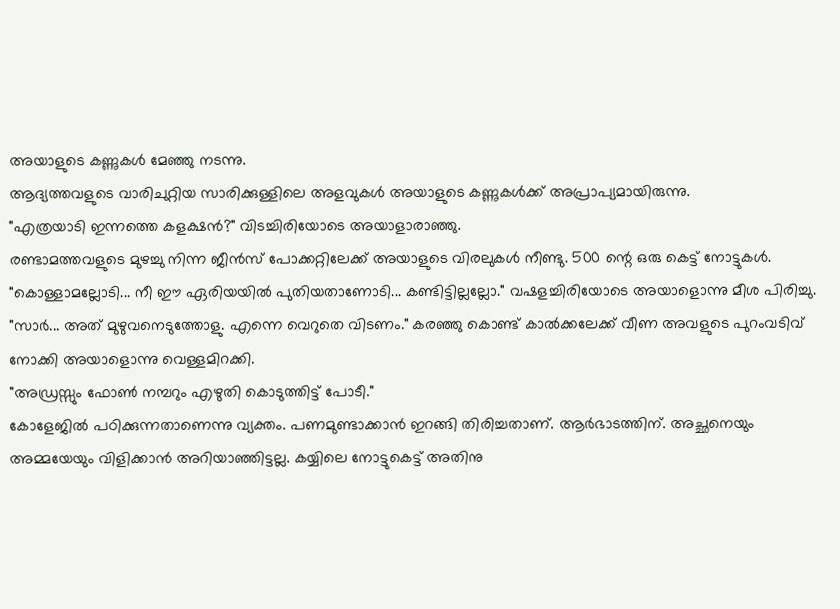അയാളുടെ കണ്ണുകൾ മേഞ്ഞു നടന്നു.
ആദ്യത്തവളുടെ വാരിചുറ്റിയ സാരിക്കുള്ളിലെ അളവുകൾ അയാളുടെ കണ്ണുകൾക്ക് അപ്രാപ്യമായിരുന്നു.
"എത്രയാടി ഇന്നത്തെ കളക്ഷൻ?" വിടച്ചിരിയോടെ അയാളാരാഞ്ഞു.
രണ്ടാമത്തവളുടെ മുഴച്ചു നിന്ന ജീൻസ്‌ പോക്കറ്റിലേക്ക് അയാളുടെ വിരലുകൾ നീണ്ടു. 500 ന്റെ ഒരു കെട്ട് നോട്ടുകൾ.
"കൊള്ളാമല്ലോടി... നീ ഈ ഏരിയയിൽ പുതിയതാണോടി... കണ്ടിട്ടില്ലല്ലോ." വഷളച്ചിരിയോടെ അയാളൊന്നു മീശ പിരിച്ചു.
"സാർ... അത് മുഴുവനെടുത്തോളു. എന്നെ വെറുതെ വിടണം." കരഞ്ഞു കൊണ്ട് കാൽക്കലേക്ക് വീണ അവളുടെ പുറംവടിവ് നോക്കി അയാളൊന്നു വെള്ളമിറക്കി.
"അഡ്രസ്സും ഫോൺ നമ്പറും എഴുതി കൊടുത്തിട്ട് പോടീ."
കോളേജിൽ പഠിക്കുന്നതാണെന്നു വ്യക്തം. പണമുണ്ടാക്കാൻ ഇറങ്ങി തിരിച്ചതാണ്. ആർഭാടത്തിന്. അച്ഛനെയും അമ്മയേയും വിളിക്കാൻ അറിയാഞ്ഞിട്ടല്ല. കയ്യിലെ നോട്ടുകെട്ട് അതിനു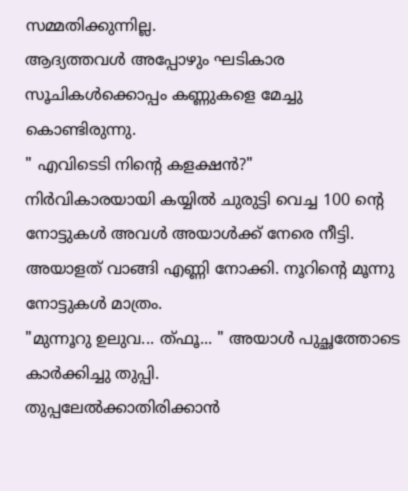സമ്മതിക്കുന്നില്ല.
ആദ്യത്തവൾ അപ്പോഴും ഘടികാര സൂചികൾക്കൊപ്പം കണ്ണുകളെ മേച്ചു കൊണ്ടിരുന്നു.
" എവിടെടി നിന്റെ കളക്ഷൻ?"
നിർവികാരയായി കയ്യിൽ ചുരുട്ടി വെച്ച 100 ന്റെ നോട്ടുകൾ അവൾ അയാൾക്ക്‌ നേരെ നീട്ടി. അയാളത് വാങ്ങി എണ്ണി നോക്കി. നൂറിന്റെ മൂന്നു നോട്ടുകൾ മാത്രം.
"മുന്നൂറു ഉലുവ... ത്ഫൂ... " അയാൾ പുച്ഛത്തോടെ കാർക്കിച്ചു തുപ്പി.
തുപ്പലേൽക്കാതിരിക്കാൻ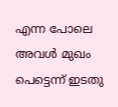എന്ന പോലെ അവൾ മുഖം പെട്ടെന്ന് ഇടതു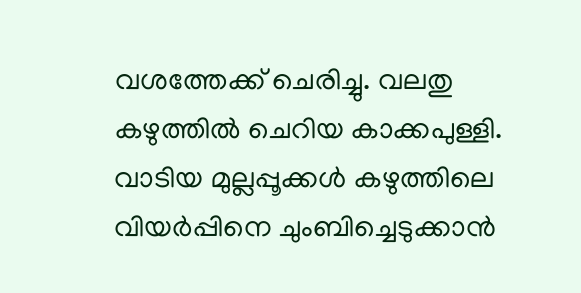വശത്തേക്ക് ചെരിച്ചു. വലതു കഴുത്തിൽ ചെറിയ കാക്കപുള്ളി. വാടിയ മുല്ലപ്പൂക്കൾ കഴുത്തിലെ വിയർപ്പിനെ ചുംബിച്ചെടുക്കാൻ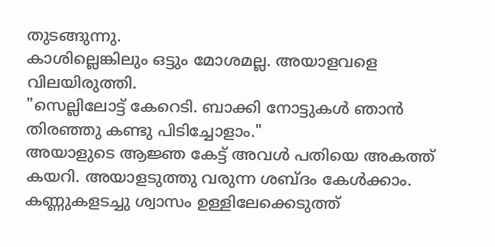തുടങ്ങുന്നു.
കാശില്ലെങ്കിലും ഒട്ടും മോശമല്ല. അയാളവളെ വിലയിരുത്തി.
"സെല്ലിലോട്ട് കേറെടി. ബാക്കി നോട്ടുകൾ ഞാൻ തിരഞ്ഞു കണ്ടു പിടിച്ചോളാം."
അയാളുടെ ആജ്ഞ കേട്ട് അവൾ പതിയെ അകത്ത് കയറി. അയാളടുത്തു വരുന്ന ശബ്ദം കേൾക്കാം. കണ്ണുകളടച്ചു ശ്വാസം ഉള്ളിലേക്കെടുത്ത്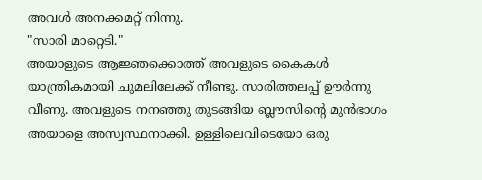അവൾ അനക്കമറ്റ് നിന്നു.
"സാരി മാറ്റെടി."
അയാളുടെ ആജ്ഞക്കൊത്ത് അവളുടെ കൈകൾ യാന്ത്രികമായി ചുമലിലേക്ക് നീണ്ടു. സാരിത്തലപ്പ് ഊർന്നു വീണു. അവളുടെ നനഞ്ഞു തുടങ്ങിയ ബ്ലൗസിന്റെ മുൻഭാഗം അയാളെ അസ്വസ്ഥനാക്കി. ഉള്ളിലെവിടെയോ ഒരു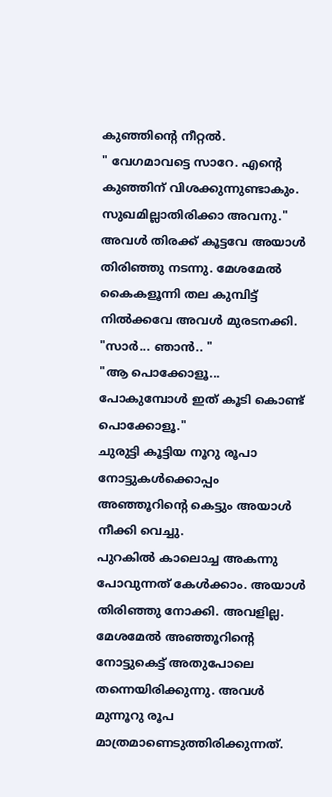കുഞ്ഞിന്റെ നീറ്റൽ.
" വേഗമാവട്ടെ സാറേ. എന്റെ കുഞ്ഞിന് വിശക്കുന്നുണ്ടാകും. സുഖമില്ലാതിരിക്കാ അവനു."
അവൾ തിരക്ക് കൂട്ടവേ അയാൾ തിരിഞ്ഞു നടന്നു. മേശമേൽ കൈകളൂന്നി തല കുമ്പിട്ട് നിൽക്കവേ അവൾ മുരടനക്കി.
"സാർ... ഞാൻ.. "
"ആ പൊക്കോളൂ... പോകുമ്പോൾ ഇത് കൂടി കൊണ്ട് പൊക്കോളൂ."
ചുരുട്ടി കൂട്ടിയ നൂറു രൂപാ നോട്ടുകൾക്കൊപ്പം അഞ്ഞൂറിന്റെ കെട്ടും അയാൾ നീക്കി വെച്ചു.
പുറകിൽ കാലൊച്ച അകന്നു പോവുന്നത് കേൾക്കാം. അയാൾ തിരിഞ്ഞു നോക്കി. അവളില്ല. മേശമേൽ അഞ്ഞൂറിന്റെ നോട്ടുകെട്ട് അതുപോലെ തന്നെയിരിക്കുന്നു. അവൾ മുന്നൂറു രൂപ മാത്രമാണെടുത്തിരിക്കുന്നത്.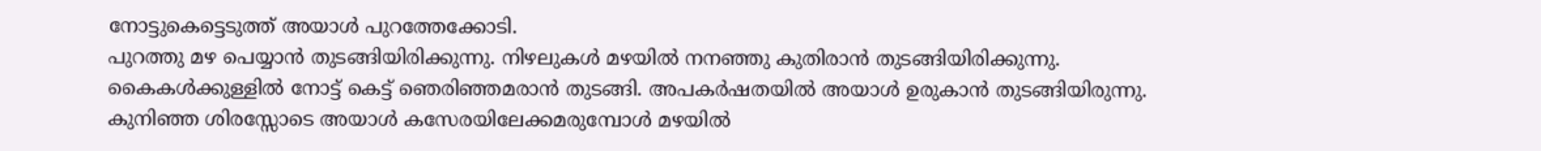നോട്ടുകെട്ടെടുത്ത് അയാൾ പുറത്തേക്കോടി.
പുറത്തു മഴ പെയ്യാൻ തുടങ്ങിയിരിക്കുന്നു. നിഴലുകൾ മഴയിൽ നനഞ്ഞു കുതിരാൻ തുടങ്ങിയിരിക്കുന്നു.
കൈകൾക്കുള്ളിൽ നോട്ട് കെട്ട് ഞെരിഞ്ഞമരാൻ തുടങ്ങി. അപകർഷതയിൽ അയാൾ ഉരുകാൻ തുടങ്ങിയിരുന്നു.
കുനിഞ്ഞ ശിരസ്സോടെ അയാൾ കസേരയിലേക്കമരുമ്പോൾ മഴയിൽ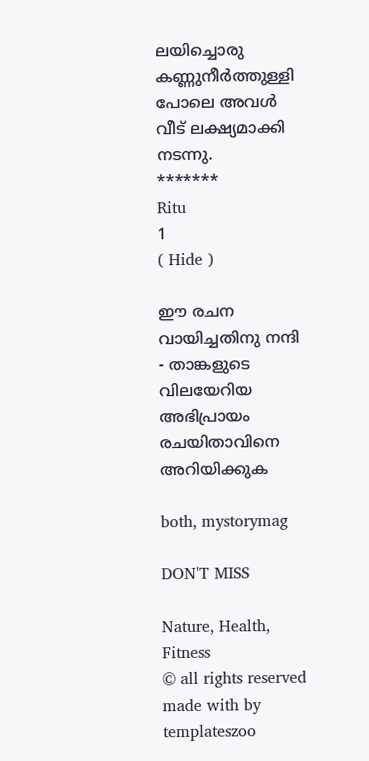ലയിച്ചൊരു കണ്ണുനീർത്തുള്ളി പോലെ അവൾ വീട് ലക്ഷ്യമാക്കി നടന്നു.
*******
Ritu
1
( Hide )

ഈ രചന വായിച്ചതിനു നന്ദി - താങ്കളുടെ വിലയേറിയ അഭിപ്രായം രചയിതാവിനെ അറിയിക്കുക

both, mystorymag

DON'T MISS

Nature, Health, Fitness
© all rights reserved
made with by templateszoo